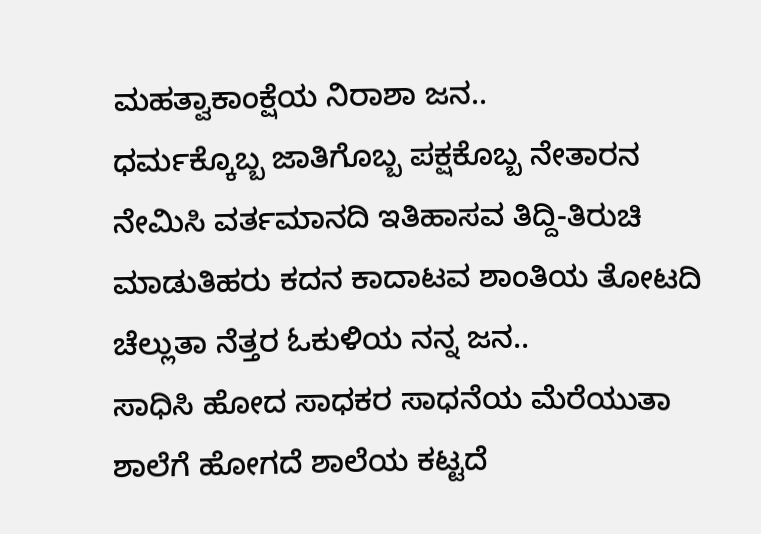ಮಹತ್ವಾಕಾಂಕ್ಷೆಯ ನಿರಾಶಾ ಜನ..
ಧರ್ಮಕ್ಕೊಬ್ಬ ಜಾತಿಗೊಬ್ಬ ಪಕ್ಷಕೊಬ್ಬ ನೇತಾರನ ನೇಮಿಸಿ ವರ್ತಮಾನದಿ ಇತಿಹಾಸವ ತಿದ್ದಿ-ತಿರುಚಿ ಮಾಡುತಿಹರು ಕದನ ಕಾದಾಟವ ಶಾಂತಿಯ ತೋಟದಿ ಚೆಲ್ಲುತಾ ನೆತ್ತರ ಓಕುಳಿಯ ನನ್ನ ಜನ..
ಸಾಧಿಸಿ ಹೋದ ಸಾಧಕರ ಸಾಧನೆಯ ಮೆರೆಯುತಾ ಶಾಲೆಗೆ ಹೋಗದೆ ಶಾಲೆಯ ಕಟ್ಟದೆ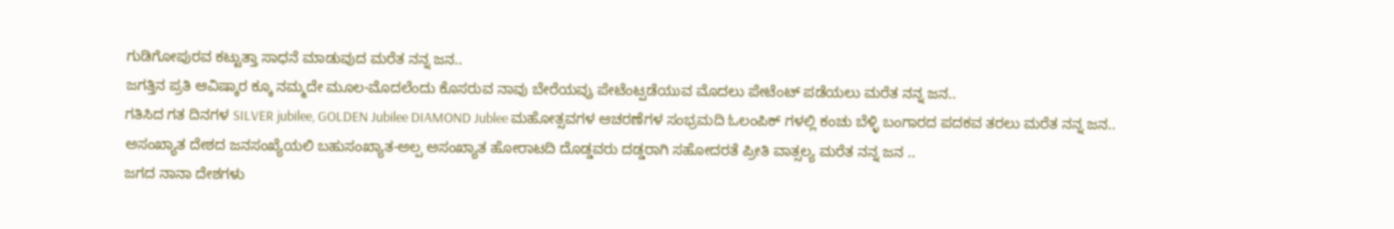ಗುಡಿಗೋಪುರವ ಕಟ್ಟುತ್ತಾ ಸಾಧನೆ ಮಾಡುವುದ ಮರೆತ ನನ್ನ ಜನ..
ಜಗತ್ತಿನ ಪ್ರತಿ ಆವಿಷ್ಕಾರ ಕ್ಕೂ ನಮ್ಮದೇ ಮೂಲ-ಮೊದಲೆಂದು ಕೊಸರುವ ನಾವು ಬೇರೆಯವ್ರು ಪೇಟೆಂಟ್ಪಡೆಯುವ ಮೊದಲು ಪೇಟೆಂಟ್ ಪಡೆಯಲು ಮರೆತ ನನ್ನ ಜನ..
ಗತಿಸಿದ ಗತ ದಿನಗಳ SILVER jubilee, GOLDEN Jubilee DIAMOND Jublee ಮಹೋತ್ಸವಗಳ ಆಚರಣೆಗಳ ಸಂಭ್ರಮದಿ ಓಲಂಪಿಕ್ ಗಳಲ್ಲಿ ಕಂಚು ಬೆಳ್ಳಿ ಬಂಗಾರದ ಪದಕವ ತರಲು ಮರೆತ ನನ್ನ ಜನ..
ಅಸಂಖ್ಯಾತ ದೇಶದ ಜನಸಂಖ್ಯೆಯಲಿ ಬಹುಸಂಖ್ಯಾತ-ಅಲ್ಪ ಅಸಂಖ್ಯಾತ ಹೋರಾಟದಿ ದೊಡ್ಡವರು ದಡ್ಡರಾಗಿ ಸಹೋದರತೆ ಪ್ರೀತಿ ವಾತ್ಸಲ್ಯ ಮರೆತ ನನ್ನ ಜನ ..
ಜಗದ ನಾನಾ ದೇಶಗಳು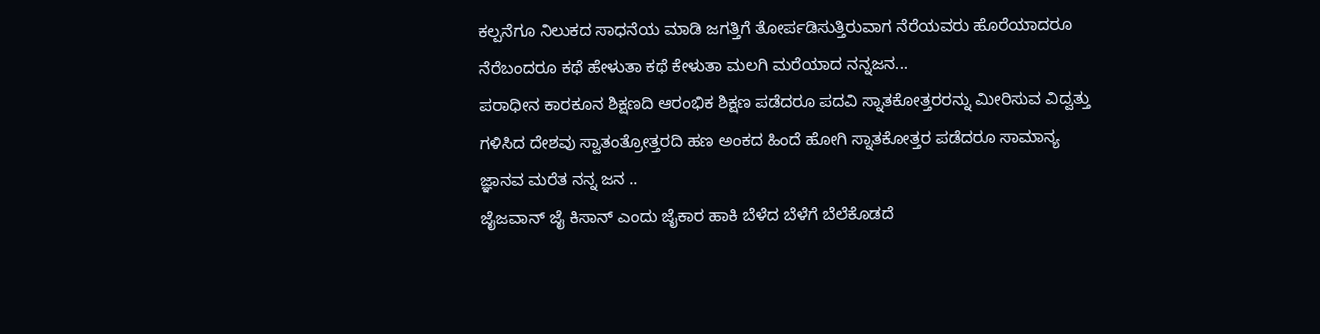ಕಲ್ಪನೆಗೂ ನಿಲುಕದ ಸಾಧನೆಯ ಮಾಡಿ ಜಗತ್ತಿಗೆ ತೋರ್ಪಡಿಸುತ್ತಿರುವಾಗ ನೆರೆಯವರು ಹೊರೆಯಾದರೂ ನೆರೆಬಂದರೂ ಕಥೆ ಹೇಳುತಾ ಕಥೆ ಕೇಳುತಾ ಮಲಗಿ ಮರೆಯಾದ ನನ್ನಜನ...
ಪರಾಧೀನ ಕಾರಕೂನ ಶಿಕ್ಷಣದಿ ಆರಂಭಿಕ ಶಿಕ್ಷಣ ಪಡೆದರೂ ಪದವಿ ಸ್ನಾತಕೋತ್ತರರನ್ನು ಮೀರಿಸುವ ವಿದ್ವತ್ತು ಗಳಿಸಿದ ದೇಶವು ಸ್ವಾತಂತ್ರೋತ್ತರದಿ ಹಣ ಅಂಕದ ಹಿಂದೆ ಹೋಗಿ ಸ್ನಾತಕೋತ್ತರ ಪಡೆದರೂ ಸಾಮಾನ್ಯ ಜ್ಞಾನವ ಮರೆತ ನನ್ನ ಜನ ..
ಜೈಜವಾನ್ ಜೈ ಕಿಸಾನ್ ಎಂದು ಜೈಕಾರ ಹಾಕಿ ಬೆಳೆದ ಬೆಳೆಗೆ ಬೆಲೆಕೊಡದೆ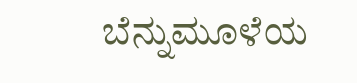ಬೆನ್ನುಮೂಳೆಯ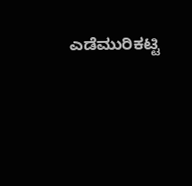ಎಡೆಮುರಿಕಟ್ಟಿ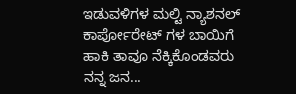ಇಡುವಳಿಗಳ ಮಲ್ಟಿ ನ್ಯಾಶನಲ್ ಕಾರ್ಪೋರೇಟ್ ಗಳ ಬಾಯಿಗೆ ಹಾಕಿ ತಾವೂ ನೆಕ್ಕಿಕೊಂಡವರು ನನ್ನ ಜನ...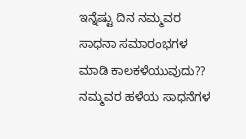ಇನ್ನೆಷ್ಟು ದಿನ ನಮ್ಮವರ ಸಾಧನಾ ಸಮಾರಂಭಗಳ ಮಾಡಿ ಕಾಲಕಳೆಯುವುದು?? ನಮ್ಮವರ ಹಳೆಯ ಸಾಧನೆಗಳ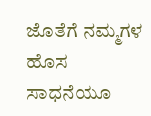ಜೊತೆಗೆ ನಮ್ಮಗಳ ಹೊಸ ಸಾಧನೆಯೂ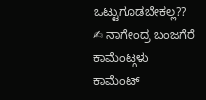ಒಟ್ಟುಗೂಡಬೇಕಲ್ಲ??
✍ ನಾಗೇಂದ್ರ ಬಂಜಗೆರೆ
ಕಾಮೆಂಟ್ಗಳು
ಕಾಮೆಂಟ್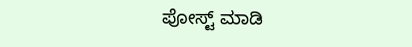ಪೋಸ್ಟ್ ಮಾಡಿ